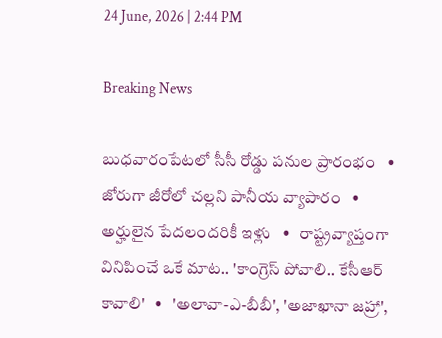24 June, 2026 | 2:44 PM

Breaking News

బుధవారంపేటలో సీసీ రోడ్డు పనుల ప్రారంభం   •   జోరుగా జీరోలో చల్లని పానీయ వ్యాపారం   •   అర్హులైన పేదలందరికీ ఇళ్లు   •   రాష్ట్రవ్యాప్తంగా వినిపించే ఒకే మాట.. 'కాంగ్రెస్ పోవాలి.. కేసీఆర్ కావాలి'   •   'అలావా-ఎ-బీబీ', 'అజాఖానా జహ్రా',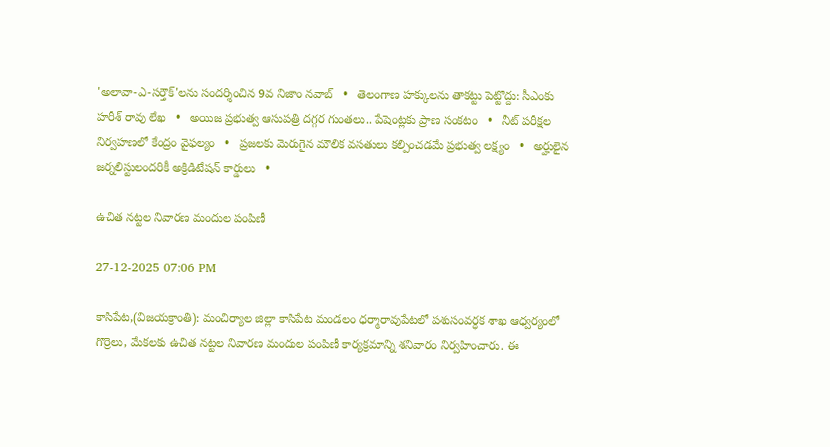'అలావా-ఎ-సర్తౌక్'లను సందర్శించిన 9వ నిజాం నవాబ్   •   తెలంగాణ హక్కులను తాకట్టు పెట్టొద్దు: సీఎంకు హరీశ్ రావు లేఖ   •   అయిజ ప్రభుత్వ ఆసుపత్రి దగ్గర గుంతలు.. పేషెంట్లకు ప్రాణ సంకటం   •   నీట్ పరీక్షల నిర్వహణలో కేంద్రం వైఫల్యం   •   ప్రజలకు మెరుగైన మౌలిక వసతులు కల్పించడమే ప్రభుత్వ లక్ష్యం   •   అర్హులైన జర్నలిస్టులందరికీ అక్రిడిటేషన్ కార్డులు   •

ఉచిత నట్టల నివారణ మందుల పంపిణీ

27-12-2025 07:06 PM

కాసిపేట,(విజయక్రాంతి): మంచిర్యాల జిల్లా కాసిపేట మండలం ధర్మారావుపేటలో పశుసంవర్ధక శాఖ ఆధ్వర్యంలో గొర్రెలు, మేకలకు ఉచిత నట్టల నివారణ మందుల పంపిణీ కార్యక్రమాన్ని శనివారం నిర్వహించారు. ఈ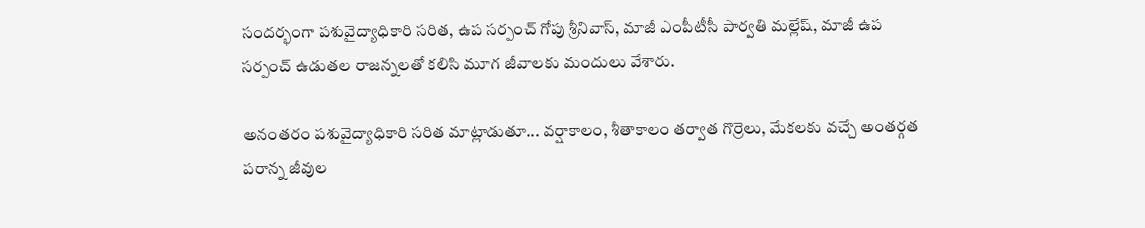సందర్భంగా పశువైద్యాధికారి సరిత, ఉప సర్పంచ్ గోపు శ్రీనివాస్, మాజీ ఎంపీటీసీ పార్వతి మల్లేష్, మాజీ ఉప సర్పంచ్ ఉడుతల రాజన్నలతో కలిసి మూగ జీవాలకు మందులు వేశారు.

అనంతరం పశువైద్యాధికారి సరిత మాట్లాడుతూ... వర్షాకాలం, శీతాకాలం తర్వాత గొర్రెలు, మేకలకు వచ్చే అంతర్గత పరాన్న జీవుల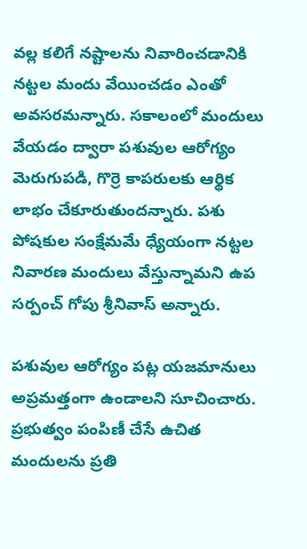వల్ల కలిగే నష్టాలను నివారించడానికి నట్టల మందు వేయించడం ఎంతో అవసరమన్నారు. సకాలంలో మందులు వేయడం ద్వారా పశువుల ఆరోగ్యం మెరుగుపడి, గొర్రె కాపరులకు ఆర్థిక లాభం చేకూరుతుందన్నారు. పశు పోషకుల సంక్షేమమే ధ్యేయంగా నట్టల నివారణ మందులు వేస్తున్నామని ఉప సర్పంచ్ గోపు శ్రీనివాస్ అన్నారు.

పశువుల ఆరోగ్యం పట్ల యజమానులు అప్రమత్తంగా ఉండాలని సూచించారు. ప్రభుత్వం పంపిణీ చేసే ఉచిత మందులను ప్రతి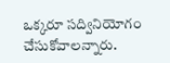ఒక్కరూ సద్వినియోగం చేసుకోవాలన్నారు.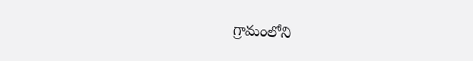గ్రామంలోని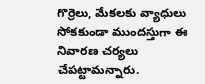గొర్రెలు, మేకలకు వ్యాధులు సోకకుండా ముందస్తుగా ఈ నివారణ చర్యలు చేపట్టామన్నారు.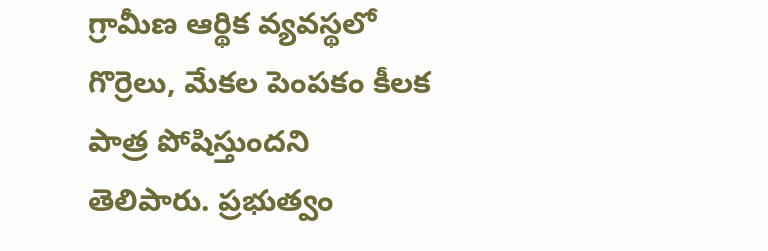గ్రామీణ ఆర్థిక వ్యవస్థలో గొర్రెలు, మేకల పెంపకం కీలక పాత్ర పోషిస్తుందని తెలిపారు. ప్రభుత్వం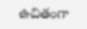ఉచితంగా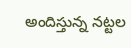అందిస్తున్న నట్టల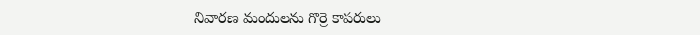నివారణ మందులను గొర్రె కాపరులు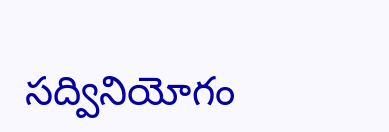సద్వినియోగం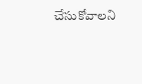చేసుకోవాలని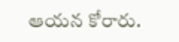ఆయన కోరారు.